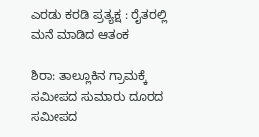ಎರಡು ಕರಡಿ ಪ್ರತ್ಯಕ್ಷ : ರೈತರಲ್ಲಿ ಮನೆ ಮಾಡಿದ ಆತಂಕ

ಶಿರಾ: ತಾಲ್ಲೂಕಿನ ಗ್ರಾಮಕ್ಕೆ ಸಮೀಪದ ಸುಮಾರು ದೂರದ ಸಮೀಪದ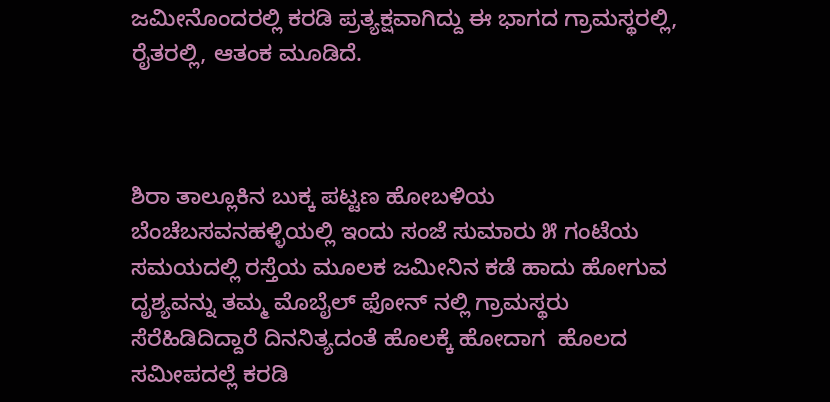ಜಮೀನೊಂದರಲ್ಲಿ ಕರಡಿ ಪ್ರತ್ಯಕ್ಷವಾಗಿದ್ದು ಈ ಭಾಗದ ಗ್ರಾಮಸ್ಥರಲ್ಲಿ, ರೈತರಲ್ಲಿ, ಆತಂಕ ಮೂಡಿದೆ.



ಶಿರಾ ತಾಲ್ಲೂಕಿನ ಬುಕ್ಕ ಪಟ್ಟಣ ಹೋಬಳಿಯ ಬೆಂಚೆಬಸವನಹಳ್ಳಿಯಲ್ಲಿ ಇಂದು ಸಂಜೆ ಸುಮಾರು ೫ ಗಂಟೆಯ ಸಮಯದಲ್ಲಿ ರಸ್ತೆಯ ಮೂಲಕ ಜಮೀನಿನ ಕಡೆ ಹಾದು ಹೋಗುವ ದೃಶ್ಯವನ್ನು ತಮ್ಮ ಮೊಬೈಲ್ ಫೋನ್ ನಲ್ಲಿ ಗ್ರಾಮಸ್ಥರು ಸೆರೆಹಿಡಿದಿದ್ದಾರೆ ದಿನನಿತ್ಯದಂತೆ ಹೊಲಕ್ಕೆ ಹೋದಾಗ  ಹೊಲದ ಸಮೀಪದಲ್ಲೆ ಕರಡಿ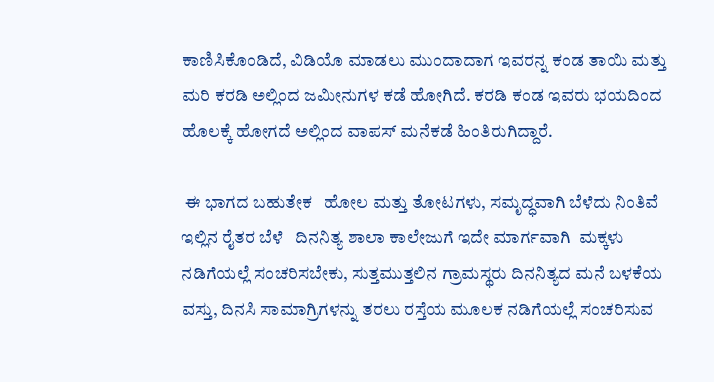ಕಾಣಿಸಿಕೊಂಡಿದೆ, ವಿಡಿಯೊ ಮಾಡಲು ಮುಂದಾದಾಗ ಇವರನ್ನ ಕಂಡ ತಾಯಿ ಮತ್ತು ಮರಿ ಕರಡಿ ಅಲ್ಲಿಂದ ಜಮೀನುಗಳ ಕಡೆ ಹೋಗಿದೆ. ಕರಡಿ ಕಂಡ ಇವರು ಭಯದಿಂದ ಹೊಲಕ್ಕೆ ಹೋಗದೆ ಅಲ್ಲಿಂದ ವಾಪಸ್ ಮನೆಕಡೆ ಹಿಂತಿರುಗಿದ್ದಾರೆ.

 ಈ ಭಾಗದ ಬಹುತೇಕ   ಹೋಲ ಮತ್ತು ತೋಟಗಳು, ಸಮೃದ್ಧವಾಗಿ ಬೆಳೆದು ನಿಂತಿವೆ ಇಲ್ಲಿನ ರೈತರ ಬೆಳೆ   ದಿನನಿತ್ಯ ಶಾಲಾ ಕಾಲೇಜುಗೆ ಇದೇ ಮಾರ್ಗವಾಗಿ  ಮಕ್ಕಳು ನಡಿಗೆಯಲ್ಲೆ ಸಂಚರಿಸಬೇಕು, ಸುತ್ತಮುತ್ತಲಿನ ಗ್ರಾಮಸ್ಥರು ದಿನನಿತ್ಯದ ಮನೆ ಬಳಕೆಯ ವಸ್ತು, ದಿನಸಿ ಸಾಮಾಗ್ರಿಗಳನ್ನು ತರಲು ರಸ್ತೆಯ ಮೂಲಕ ನಡಿಗೆಯಲ್ಲೆ ಸಂಚರಿಸುವ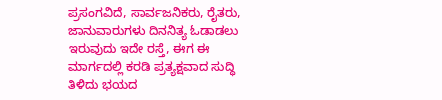ಪ್ರಸಂಗವಿದೆ, ಸಾರ್ವಜನಿಕರು, ರೈತರು, ಜಾನುವಾರುಗಳು ದಿನನಿತ್ಯ ಓಡಾಡಲು ಇರುವುದು ಇದೇ ರಸ್ತೆ, ಈಗ ಈ ಮಾರ್ಗದಲ್ಲಿ ಕರಡಿ ಪ್ರತ್ಯಕ್ಷವಾದ ಸುದ್ಧಿ ತಿಳಿದು ಭಯದ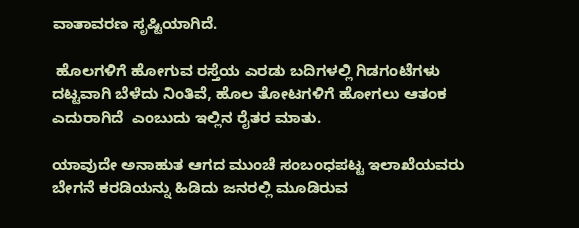ವಾತಾವರಣ ಸೃಷ್ಟಿಯಾಗಿದೆ.

 ಹೊಲಗಳಿಗೆ ಹೋಗುವ ರಸ್ತೆಯ ಎರಡು ಬದಿಗಳಲ್ಲಿ ಗಿಡಗಂಟೆಗಳು ದಟ್ಟವಾಗಿ ಬೆಳೆದು ನಿಂತಿವೆ, ಹೊಲ ತೋಟಗಳಿಗೆ ಹೋಗಲು ಆತಂಕ ಎದುರಾಗಿದೆ  ಎಂಬುದು ಇಲ್ಲಿನ ರೈತರ ಮಾತು.

ಯಾವುದೇ ಅನಾಹುತ ಆಗದ ಮುಂಚೆ ಸಂಬಂಧಪಟ್ಟ ಇಲಾಖೆಯವರು ಬೇಗನೆ ಕರಡಿಯನ್ನು ಹಿಡಿದು ಜನರಲ್ಲಿ ಮೂಡಿರುವ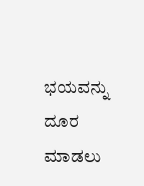ಭಯವನ್ನು ದೂರ ಮಾಡಲು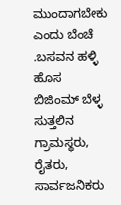ಮುಂದಾಗಬೇಕು ಎಂದು ಬೆಂಚೆ .ಬಸವನ ಹಳ್ಳಿ ಹೊಸ ಬಿಜಿಂಮ್ ಬೆಳ್ಳ ಸುತ್ತಲಿನ ಗ್ರಾಮಸ್ಥರು, ರೈತರು, ಸಾರ್ವಜನಿಕರು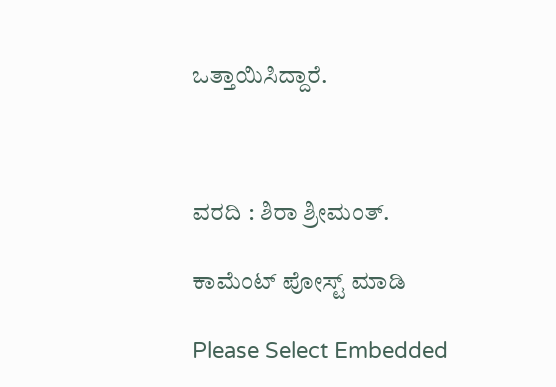ಒತ್ತಾಯಿಸಿದ್ದಾರೆ.



ವರದಿ : ಶಿರಾ ಶ್ರೀಮಂತ್.

ಕಾಮೆಂಟ್‌‌ ಪೋಸ್ಟ್‌ ಮಾಡಿ

Please Select Embedded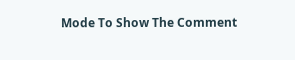Mode To Show The Comment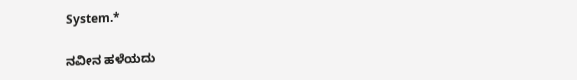System.*

ನವೀನ ಹಳೆಯದು